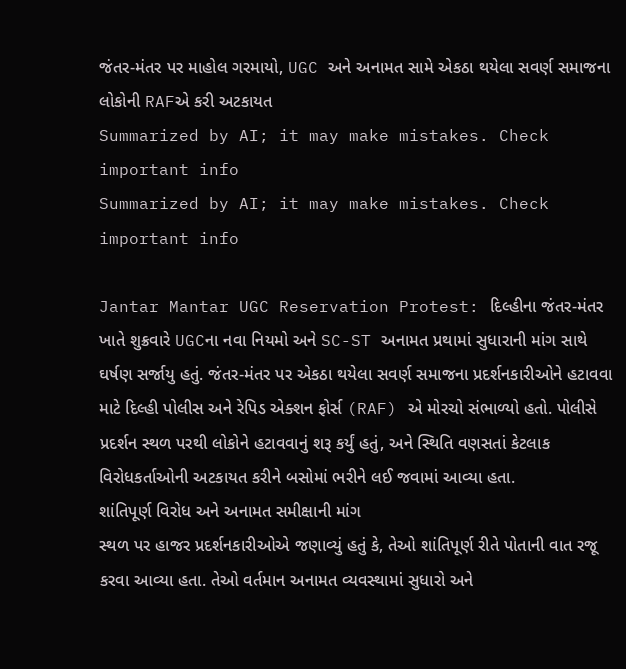જંતર-મંતર પર માહોલ ગરમાયો, UGC અને અનામત સામે એકઠા થયેલા સવર્ણ સમાજના લોકોની RAFએ કરી અટકાયત
Summarized by AI; it may make mistakes. Check important info
Summarized by AI; it may make mistakes. Check important info

Jantar Mantar UGC Reservation Protest: દિલ્હીના જંતર-મંતર ખાતે શુક્રવારે UGCના નવા નિયમો અને SC-ST અનામત પ્રથામાં સુધારાની માંગ સાથે ઘર્ષણ સર્જાયુ હતું. જંતર-મંતર પર એકઠા થયેલા સવર્ણ સમાજના પ્રદર્શનકારીઓને હટાવવા માટે દિલ્હી પોલીસ અને રેપિડ એક્શન ફોર્સ (RAF) એ મોરચો સંભાળ્યો હતો. પોલીસે પ્રદર્શન સ્થળ પરથી લોકોને હટાવવાનું શરૂ કર્યું હતું, અને સ્થિતિ વણસતાં કેટલાક વિરોધકર્તાઓની અટકાયત કરીને બસોમાં ભરીને લઈ જવામાં આવ્યા હતા.
શાંતિપૂર્ણ વિરોધ અને અનામત સમીક્ષાની માંગ
સ્થળ પર હાજર પ્રદર્શનકારીઓએ જણાવ્યું હતું કે, તેઓ શાંતિપૂર્ણ રીતે પોતાની વાત રજૂ કરવા આવ્યા હતા. તેઓ વર્તમાન અનામત વ્યવસ્થામાં સુધારો અને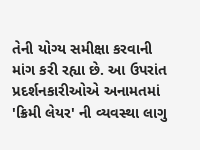તેની યોગ્ય સમીક્ષા કરવાની માંગ કરી રહ્યા છે. આ ઉપરાંત પ્રદર્શનકારીઓએ અનામતમાં 'ક્રિમી લેયર' ની વ્યવસ્થા લાગુ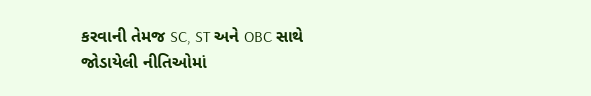કરવાની તેમજ SC, ST અને OBC સાથે જોડાયેલી નીતિઓમાં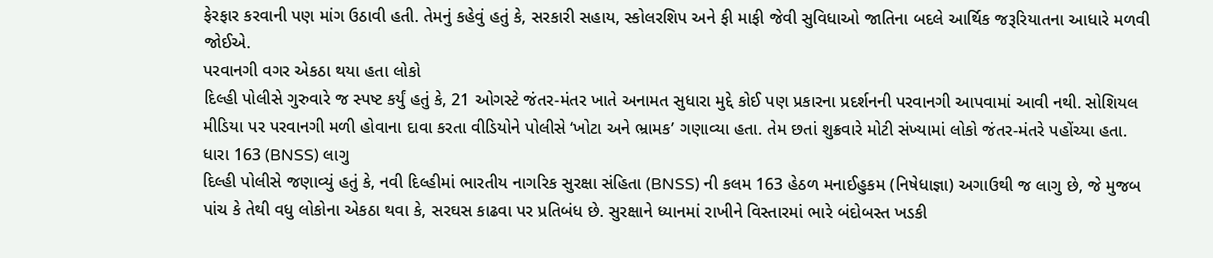ફેરફાર કરવાની પણ માંગ ઉઠાવી હતી. તેમનું કહેવું હતું કે, સરકારી સહાય, સ્કોલરશિપ અને ફી માફી જેવી સુવિધાઓ જાતિના બદલે આર્થિક જરૂરિયાતના આધારે મળવી જોઈએ.
પરવાનગી વગર એકઠા થયા હતા લોકો
દિલ્હી પોલીસે ગુરુવારે જ સ્પષ્ટ કર્યું હતું કે, 21 ઓગસ્ટે જંતર-મંતર ખાતે અનામત સુધારા મુદ્દે કોઈ પણ પ્રકારના પ્રદર્શનની પરવાનગી આપવામાં આવી નથી. સોશિયલ મીડિયા પર પરવાનગી મળી હોવાના દાવા કરતા વીડિયોને પોલીસે ‘ખોટા અને ભ્રામક’ ગણાવ્યા હતા. તેમ છતાં શુક્રવારે મોટી સંખ્યામાં લોકો જંતર-મંતરે પહોંચ્યા હતા.
ધારા 163 (BNSS) લાગુ
દિલ્હી પોલીસે જણાવ્યું હતું કે, નવી દિલ્હીમાં ભારતીય નાગરિક સુરક્ષા સંહિતા (BNSS) ની કલમ 163 હેઠળ મનાઈહુકમ (નિષેધાજ્ઞા) અગાઉથી જ લાગુ છે, જે મુજબ પાંચ કે તેથી વધુ લોકોના એકઠા થવા કે, સરઘસ કાઢવા પર પ્રતિબંધ છે. સુરક્ષાને ધ્યાનમાં રાખીને વિસ્તારમાં ભારે બંદોબસ્ત ખડકી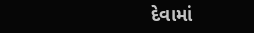દેવામાં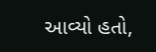આવ્યો હતો,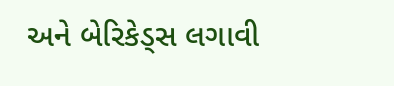અને બેરિકેડ્સ લગાવી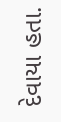દેવાયા હતા.